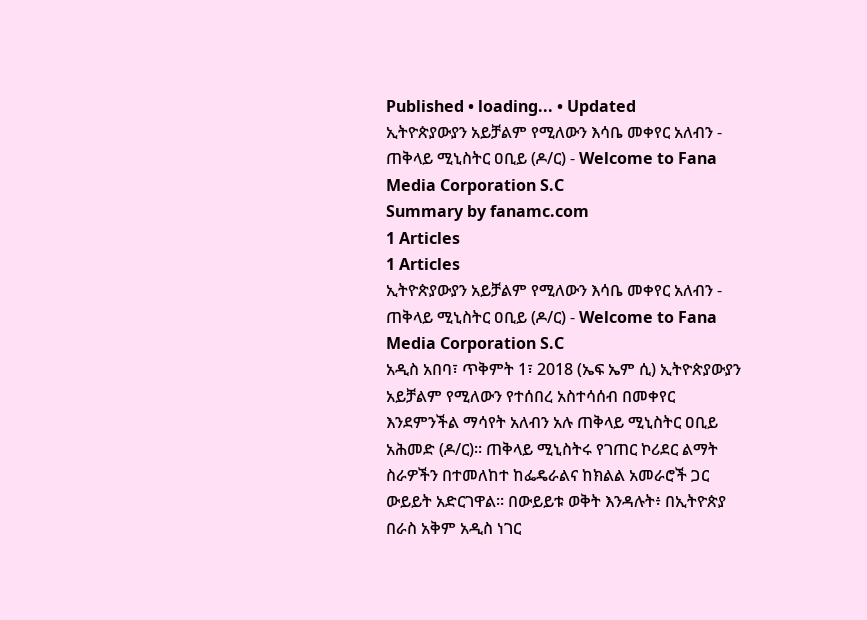Published • loading... • Updated
ኢትዮጵያውያን አይቻልም የሚለውን እሳቤ መቀየር አለብን - ጠቅላይ ሚኒስትር ዐቢይ (ዶ/ር) - Welcome to Fana Media Corporation S.C
Summary by fanamc.com
1 Articles
1 Articles
ኢትዮጵያውያን አይቻልም የሚለውን እሳቤ መቀየር አለብን - ጠቅላይ ሚኒስትር ዐቢይ (ዶ/ር) - Welcome to Fana Media Corporation S.C
አዲስ አበባ፣ ጥቅምት 1፣ 2018 (ኤፍ ኤም ሲ) ኢትዮጵያውያን አይቻልም የሚለውን የተሰበረ አስተሳሰብ በመቀየር እንደምንችል ማሳየት አለብን አሉ ጠቅላይ ሚኒስትር ዐቢይ አሕመድ (ዶ/ር)፡፡ ጠቅላይ ሚኒስትሩ የገጠር ኮሪደር ልማት ስራዎችን በተመለከተ ከፌዴራልና ከክልል አመራሮች ጋር ውይይት አድርገዋል፡፡ በውይይቱ ወቅት እንዳሉት፥ በኢትዮጵያ በራስ አቅም አዲስ ነገር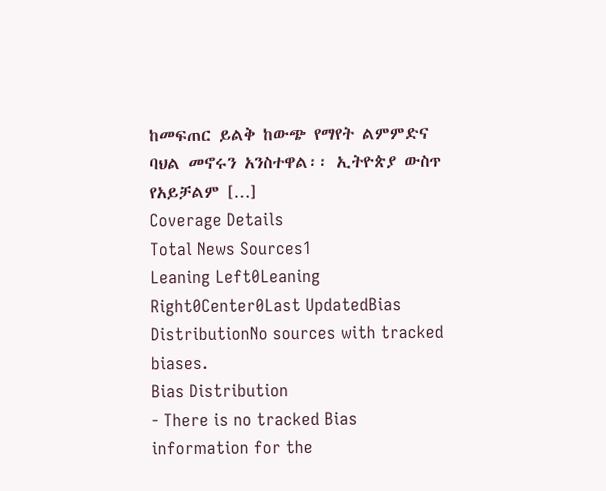ከመፍጠር ይልቅ ከውጭ የማየት ልምምድና ባህል መኖሩን አንስተዋል፡፡ ኢትዮጵያ ውስጥ የአይቻልም […]
Coverage Details
Total News Sources1
Leaning Left0Leaning Right0Center0Last UpdatedBias DistributionNo sources with tracked biases.
Bias Distribution
- There is no tracked Bias information for the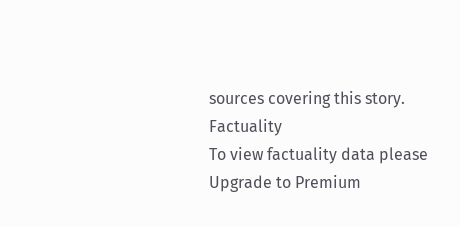sources covering this story.
Factuality
To view factuality data please Upgrade to Premium